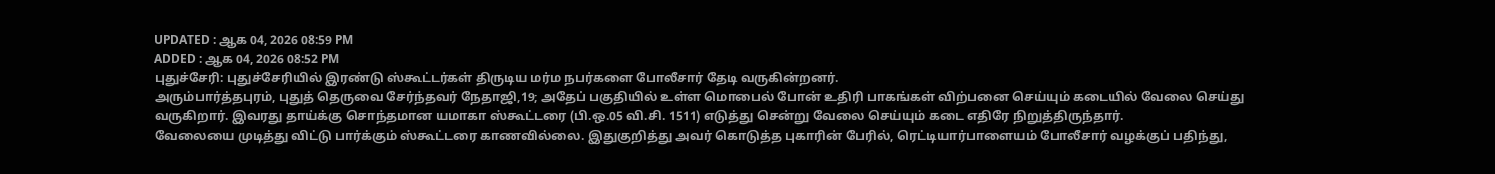UPDATED : ஆக 04, 2026 08:59 PM
ADDED : ஆக 04, 2026 08:52 PM
புதுச்சேரி: புதுச்சேரியில் இரண்டு ஸ்கூட்டர்கள் திருடிய மர்ம நபர்களை போலீசார் தேடி வருகின்றனர்.
அரும்பார்த்தபுரம், புதுத் தெருவை சேர்ந்தவர் நேதாஜி,19; அதேப் பகுதியில் உள்ள மொபைல் போன் உதிரி பாகங்கள் விற்பனை செய்யும் கடையில் வேலை செய்து வருகிறார். இவரது தாய்க்கு சொந்தமான யமாகா ஸ்கூட்டரை (பி.ஒ.05 வி.சி. 1511) எடுத்து சென்று வேலை செய்யும் கடை எதிரே நிறுத்திருந்தார்.
வேலையை முடித்து விட்டு பார்க்கும் ஸ்கூட்டரை காணவில்லை. இதுகுறித்து அவர் கொடுத்த புகாரின் பேரில், ரெட்டியார்பாளையம் போலீசார் வழக்குப் பதிந்து,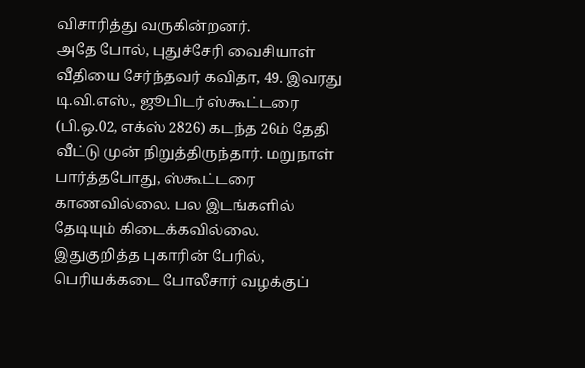விசாரித்து வருகின்றனர்.
அதே போல், புதுச்சேரி வைசியாள் வீதியை சேர்ந்தவர் கவிதா, 49. இவரது டி.வி.எஸ்., ஜூபிடர் ஸ்கூட்டரை (பி.ஒ.02, எக்ஸ் 2826) கடந்த 26ம் தேதி வீட்டு முன் நிறுத்திருந்தார். மறுநாள் பார்த்தபோது, ஸ்கூட்டரை காணவில்லை. பல இடங்களில் தேடியும் கிடைக்கவில்லை. இதுகுறித்த புகாரின் பேரில், பெரியக்கடை போலீசார் வழக்குப்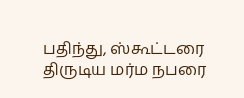பதிந்து, ஸ்கூட்டரை திருடிய மர்ம நபரை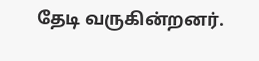தேடி வருகின்றனர்.